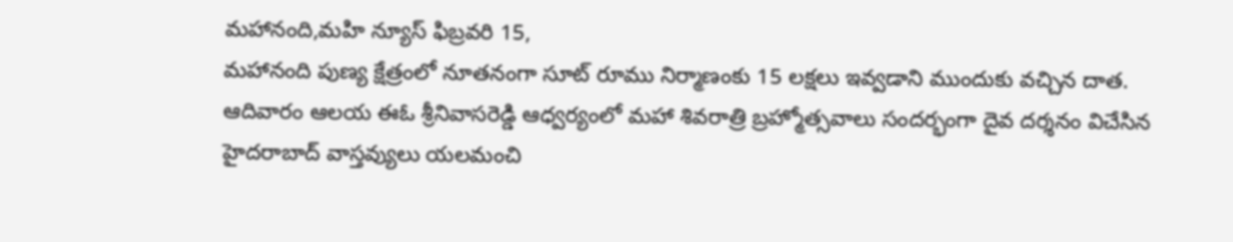మహానంది,మహి న్యూస్ ఫిబ్రవరి 15,
మహానంది పుణ్య క్షేత్రంలో నూతనంగా సూట్ రూము నిర్మాణంకు 15 లక్షలు ఇవ్వడాని ముందుకు వచ్చిన దాత. ఆదివారం ఆలయ ఈఓ శ్రీనివాసరెడ్డి ఆధ్వర్యంలో మహా శివరాత్రి బ్రహ్మోత్సవాలు సందర్భంగా దైవ దర్శనం విచేసిన హైదరాబాద్ వాస్తవ్యులు యలమంచి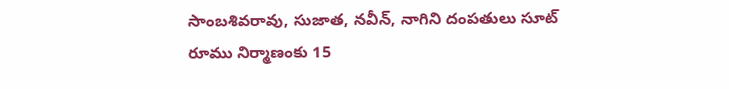సాంబశివరావు, సుజాత, నవీన్, నాగిని దంపతులు సూట్ రూము నిర్మాణంకు 15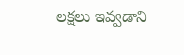లక్షలు ఇవ్వడాని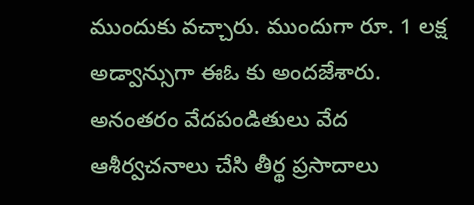ముందుకు వచ్చారు. ముందుగా రూ. 1 లక్ష అడ్వాన్సుగా ఈఓ కు అందజేశారు. అనంతరం వేదపండితులు వేద ఆశీర్వచనాలు చేసి తీర్థ ప్రసాదాలు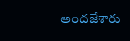అందజేశారు